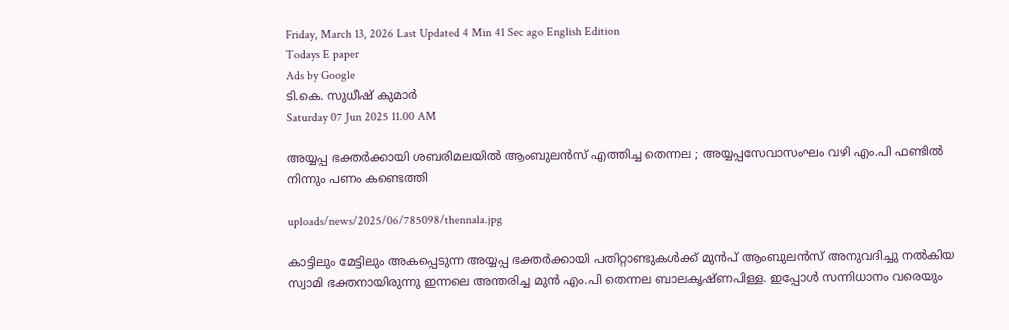Friday, March 13, 2026 Last Updated 4 Min 41 Sec ago English Edition
Todays E paper
Ads by Google
ടി.കെ. സുധീഷ് കുമാര്‍
Saturday 07 Jun 2025 11.00 AM

അയ്യപ്പ ഭക്തര്‍ക്കായി ശബരിമലയില്‍ ആംബുലന്‍സ് എത്തിച്ച തെന്നല ; അയ്യപ്പസേവാസംഘം വഴി എം.പി ഫണ്ടില്‍ നിന്നും പണം കണ്ടെത്തി

uploads/news/2025/06/785098/thennala.jpg

കാട്ടിലും മേട്ടിലും അകപ്പെടുന്ന അയ്യപ്പ ഭക്തര്‍ക്കായി പതിറ്റാണ്ടുകള്‍ക്ക് മുന്‍പ് ആംബുലന്‍സ് അനുവദിച്ചു നല്‍കിയ സ്വാമി ഭക്തനായിരുന്നു ഇന്നലെ അന്തരിച്ച മുന്‍ എം.പി തെന്നല ബാലകൃഷ്ണപിള്ള. ഇപ്പോള്‍ സന്നിധാനം വരെയും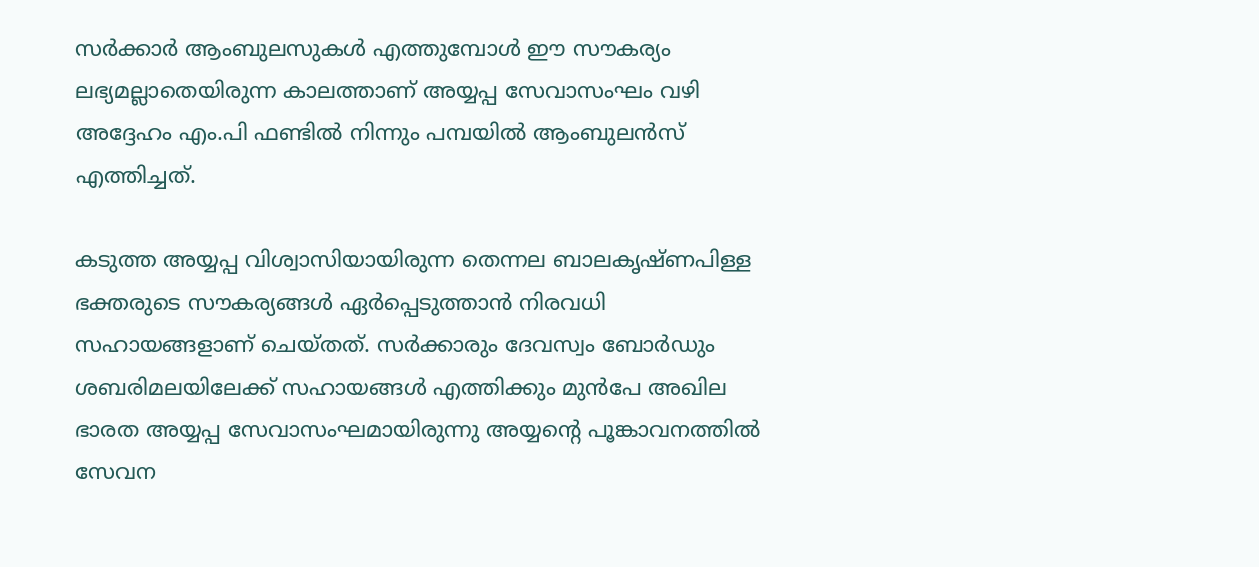സര്‍ക്കാര്‍ ആംബുലസുകള്‍ എത്തുമ്പോള്‍ ഈ സൗകര്യം ലഭ്യമല്ലാതെയിരുന്ന കാലത്താണ് അയ്യപ്പ സേവാസംഘം വഴി അദ്ദേഹം എം.പി ഫണ്ടില്‍ നിന്നും പമ്പയില്‍ ആംബുലന്‍സ് എത്തിച്ചത്.

കടുത്ത അയ്യപ്പ വിശ്വാസിയായിരുന്ന തെന്നല ബാലകൃഷ്ണപിള്ള ഭക്തരുടെ സൗകര്യങ്ങള്‍ ഏര്‍പ്പെടുത്താന്‍ നിരവധി സഹായങ്ങളാണ് ചെയ്തത്. സര്‍ക്കാരും ദേവസ്വം ബോര്‍ഡും ശബരിമലയിലേക്ക് സഹായങ്ങള്‍ എത്തിക്കും മുന്‍പേ അഖില ഭാരത അയ്യപ്പ സേവാസംഘമായിരുന്നു അയ്യന്റെ പൂങ്കാവനത്തില്‍ സേവന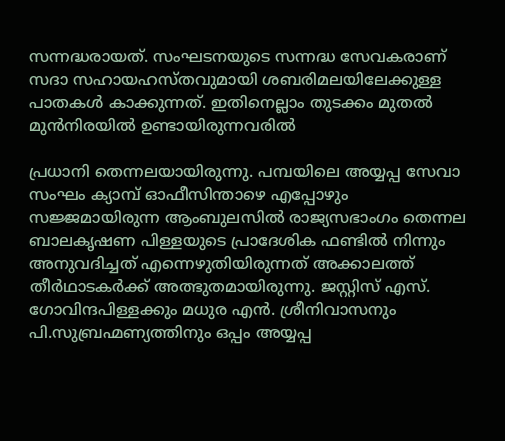സന്നദ്ധരായത്. സംഘടനയുടെ സന്നദ്ധ സേവകരാണ് സദാ സഹായഹസ്തവുമായി ശബരിമലയിലേക്കുള്ള പാതകള്‍ കാക്കുന്നത്. ഇതിനെല്ലാം തുടക്കം മുതല്‍ മുന്‍നിരയില്‍ ഉണ്ടായിരുന്നവരില്‍

പ്രധാനി തെന്നലയായിരുന്നു. പമ്പയിലെ അയ്യപ്പ സേവാ സംഘം ക്യാമ്പ് ഓഫീസിന്താഴെ എപ്പോഴും സജ്ജമായിരുന്ന ആംബുലസില്‍ രാജ്യസഭാംഗം തെന്നല ബാലകൃഷണ പിള്ളയുടെ പ്രാദേശിക ഫണ്ടില്‍ നിന്നും അനുവദിച്ചത് എന്നെഴുതിയിരുന്നത് അക്കാലത്ത് തീര്‍ഥാടകര്‍ക്ക് അത്ഭുതമായിരുന്നു. ജസ്റ്റിസ് എസ്. ഗോവിന്ദപിള്ളക്കും മധുര എന്‍. ശ്രീനിവാസനും പി.സുബ്രഹ്മണ്യത്തിനും ഒപ്പം അയ്യപ്പ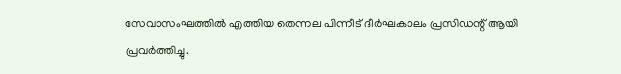സേവാസംഘത്തില്‍ എത്തിയ തെന്നല പിന്നീട് ദീര്‍ഘകാലം പ്രസിഡന്റ് ആയി പ്രവര്‍ത്തിച്ചു.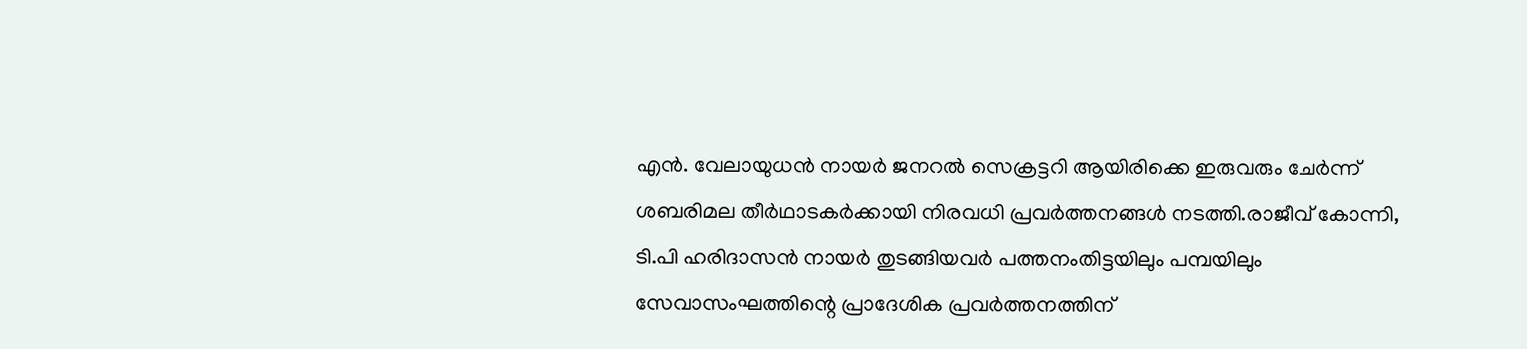എന്‍. വേലായുധന്‍ നായര്‍ ജനറല്‍ സെക്രട്ടറി ആയിരിക്കെ ഇരുവരും ചേര്‍ന്ന് ശബരിമല തീര്‍ഥാടകര്‍ക്കായി നിരവധി പ്രവര്‍ത്തനങ്ങള്‍ നടത്തി.രാജീവ് കോന്നി, ടി.പി ഹരിദാസന്‍ നായര്‍ തുടങ്ങിയവര്‍ പത്തനംതിട്ടയിലും പമ്പയിലും സേവാസംഘത്തിന്റെ പ്രാദേശിക പ്രവര്‍ത്തനത്തിന്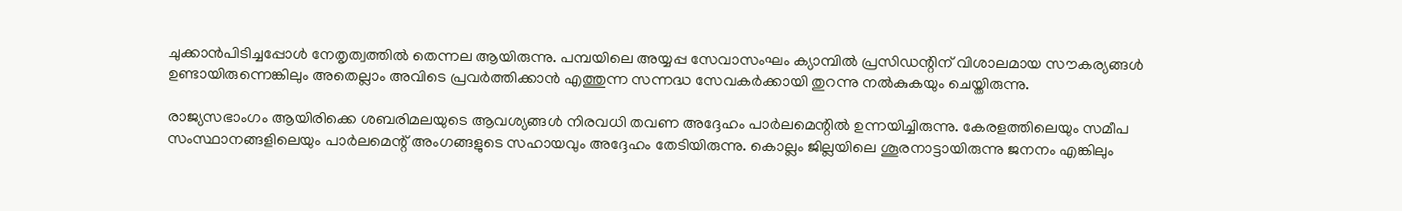ചുക്കാന്‍പിടിച്ചപ്പോള്‍ നേതൃത്വത്തില്‍ തെന്നല ആയിരുന്നു. പമ്പയിലെ അയ്യപ്പ സേവാസംഘം ക്യാമ്പില്‍ പ്രസിഡന്റിന് വിശാലമായ സൗകര്യങ്ങള്‍ ഉണ്ടായിരുന്നെങ്കിലും അതെല്ലാം അവിടെ പ്രവര്‍ത്തിക്കാന്‍ എത്തുന്ന സന്നദ്ധ സേവകര്‍ക്കായി തുറന്നു നല്‍കുകയും ചെയ്തിരുന്നു.

രാജ്യസഭാംഗം ആയിരിക്കെ ശബരിമലയുടെ ആവശ്യങ്ങള്‍ നിരവധി തവണ അദ്ദേഹം പാര്‍ലമെന്റില്‍ ഉന്നയിച്ചിരുന്നു. കേരളത്തിലെയും സമീപ സംസ്ഥാനങ്ങളിലെയും പാര്‍ലമെന്റ് അംഗങ്ങളുടെ സഹായവും അദ്ദേഹം തേടിയിരുന്നു. കൊല്ലം ജില്ലയിലെ ശൂരനാട്ടായിരുന്നു ജനനം എങ്കിലും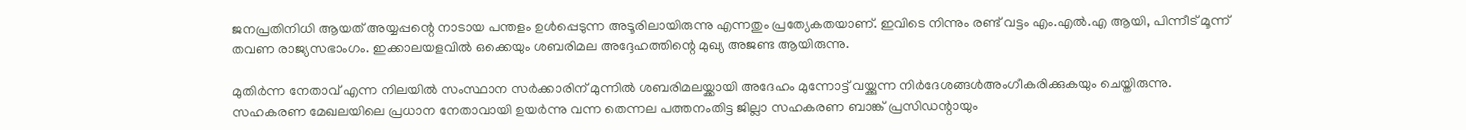ജനപ്രതിനിധി ആയത് അയ്യപ്പന്റെ നാടായ പന്തളം ഉള്‍പ്പെടുന്ന അടൂരിലായിരുന്നു എന്നതും പ്രത്യേകതയാണ്. ഇവിടെ നിന്നും രണ്ട് വട്ടം എം.എല്‍.എ ആയി, പിന്നീട് മൂന്ന് തവണ രാജ്യസഭാംഗം. ഇക്കാലയളവില്‍ ഒക്കെയും ശബരിമല അദ്ദേഹത്തിന്റെ മുഖ്യ അജണ്ട ആയിരുന്നു.

മുതിര്‍ന്ന നേതാവ് എന്ന നിലയില്‍ സംസ്ഥാന സര്‍ക്കാരിന് മുന്നില്‍ ശബരിമലയ്ക്കായി അദേഹം മുന്നോട്ട് വയ്ക്കുന്ന നിര്‍ദേശങ്ങള്‍അംഗീകരിക്കുകയും ചെയ്തിരുന്നു. സഹകരണ മേഖലയിലെ പ്രധാന നേതാവായി ഉയര്‍ന്നു വന്ന തെന്നല പത്തനംതിട്ട ജില്ലാ സഹകരണ ബാങ്ക് പ്രസിഡന്റായും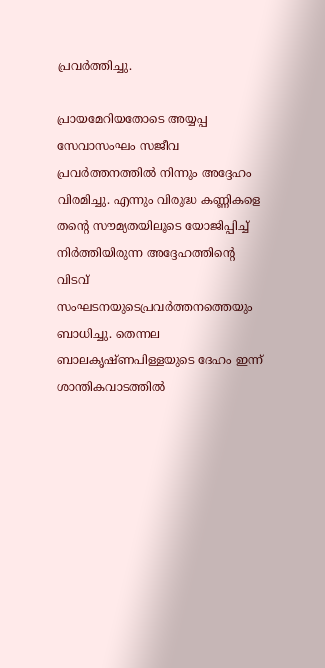പ്രവര്‍ത്തിച്ചു.

പ്രായമേറിയതോടെ അയ്യപ്പ സേവാസംഘം സജീവ പ്രവര്‍ത്തനത്തില്‍ നിന്നും അദ്ദേഹം വിരമിച്ചു. എന്നും വിരുദ്ധ കണ്ണികളെ തന്റെ സൗമ്യതയിലൂടെ യോജിപ്പിച്ച് നിര്‍ത്തിയിരുന്ന അദ്ദേഹത്തിന്റെ വിടവ് സംഘടനയുടെപ്രവര്‍ത്തനത്തെയും ബാധിച്ചു. തെന്നല ബാലകൃഷ്ണപിള്ളയുടെ ദേഹം ഇന്ന് ശാന്തികവാടത്തില്‍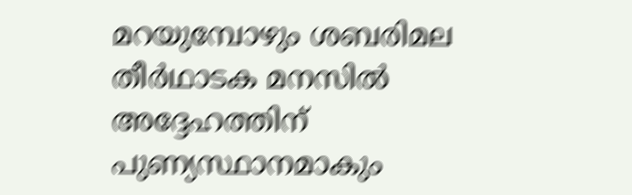മറയുമ്പോഴും ശബരിമല തീര്‍ഥാടക മനസില്‍ അദ്ദേഹത്തിന് പുണ്യസ്ഥാനമാകും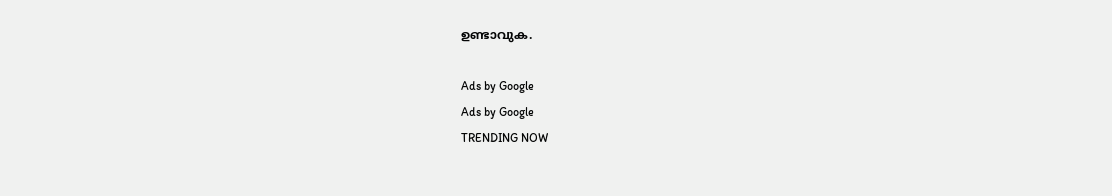ഉണ്ടാവുക.

Ads by Google
Ads by Google
TRENDING NOW